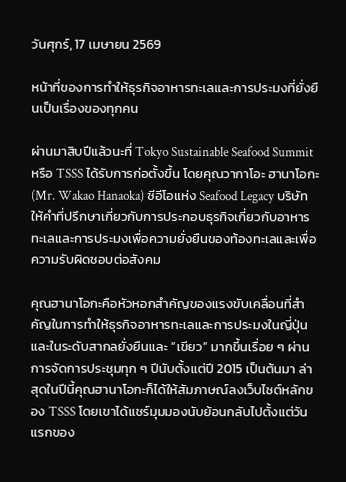วันศุกร์, 17 เมษายน 2569

หน้าที่ของการทำให้ธุรกิจอาหารทะเลและการประมงที่ยั่งยืนเป็นเรื่องของทุกคน

ผ่านมาสิบปีแล้วนะที่ Tokyo Sustainable Seafood Summit หรือ TSSS ได้รับการก่อตั้งขึ้น โดยคุณวากาโอะ ฮานาโอกะ (Mr. Wakao Hanaoka) ซีอีโอแห่ง Seafood Legacy บริษัทให้คำที่ปรึกษาเกี่ยวกับการประกอบธุรกิจเกี่ยวกับอาหารทะเลและการประมงเพื่อความยั่งยืนของท้องทะเลและเพื่อความรับผิดชอบต่อสังคม

คุณฮานาโอกะคือหัวหอกสำคัญของแรงขับเคลื่อนที่สำคัญในการทำให้ธุรกิจอาหารทะเลและการประมงในญี่ปุ่นและในระดับสากลยั่งยืนและ “เขียว” มากขึ้นเรื่อย ๆ ผ่านการจัดการประชุมทุก ๆ ปีนับตั้งแต่ปี 2015 เป็นต้นมา ล่าสุดในปีนี้คุณฮานาโอกะก็ได้ให้สัมภาษณ์ลงเว็บไซต์หลักของ TSSS โดยเขาได้แชร์มุมมองนับย้อนกลับไปตั้งแต่วันแรกของ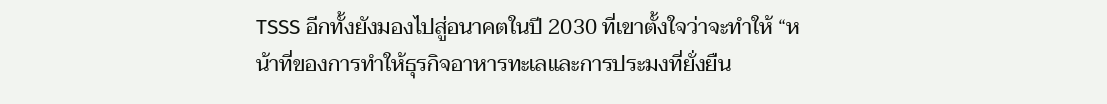TSSS อีกทั้งยังมองไปสู่อนาคตในปี 2030 ที่เขาตั้งใจว่าจะทำให้ “หน้าที่ของการทำให้ธุรกิจอาหารทะเลและการประมงที่ยั่งยืน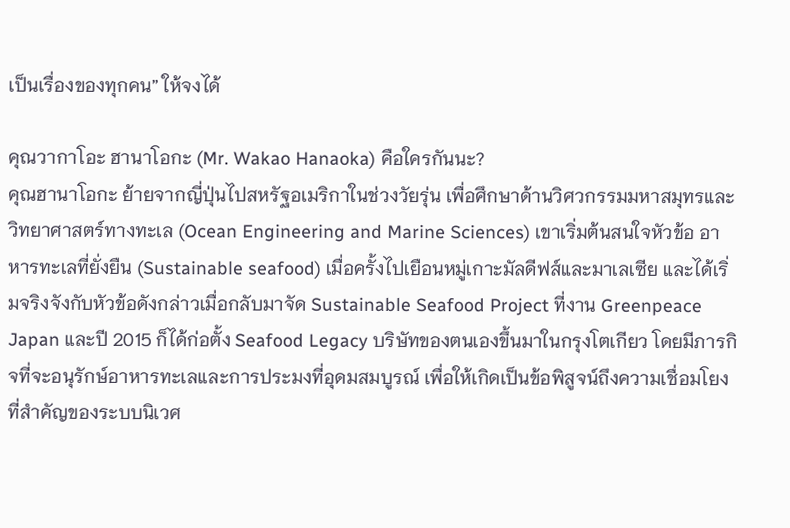เป็นเรื่องของทุกคน” ให้จงได้

คุณวากาโอะ ฮานาโอกะ (Mr. Wakao Hanaoka) คือใครกันนะ?
คุณฮานาโอกะ ย้ายจากญี่ปุ่นไปสหรัฐอเมริกาในช่วงวัยรุ่น เพื่อศึกษาด้านวิศวกรรมมหาสมุทรและวิทยาศาสตร์ทางทะเล (Ocean Engineering and Marine Sciences) เขาเริ่มต้นสนใจหัวข้อ อาหารทะเลที่ยั่งยืน (Sustainable seafood) เมื่อครั้งไปเยือนหมู่เกาะมัลดีฟส์และมาเลเซีย และได้เริ่มจริงจังกับหัวข้อดังกล่าวเมื่อกลับมาจัด Sustainable Seafood Project ที่งาน Greenpeace Japan และปี 2015 ก็ได้ก่อตั้ง Seafood Legacy บริษัทของตนเองขึ้นมาในกรุงโตเกียว โดยมีภารกิจที่จะอนุรักษ์อาหารทะเลและการประมงที่อุดมสมบูรณ์ เพื่อให้เกิดเป็นข้อพิสูจน์ถึงความเชื่อมโยงที่สำคัญของระบบนิเวศ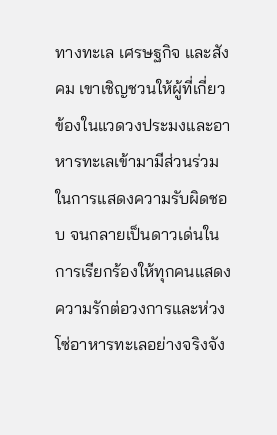ทางทะเล เศรษฐกิจ และสังคม เขาเชิญชวนให้ผู้ที่เกี่ยวข้องในแวดวงประมงและอาหารทะเลเข้ามามีส่วนร่วมในการแสดงความรับผิดชอบ จนกลายเป็นดาวเด่นในการเรียกร้องให้ทุกคนแสดงความรักต่อวงการและห่วงโซ่อาหารทะเลอย่างจริงจัง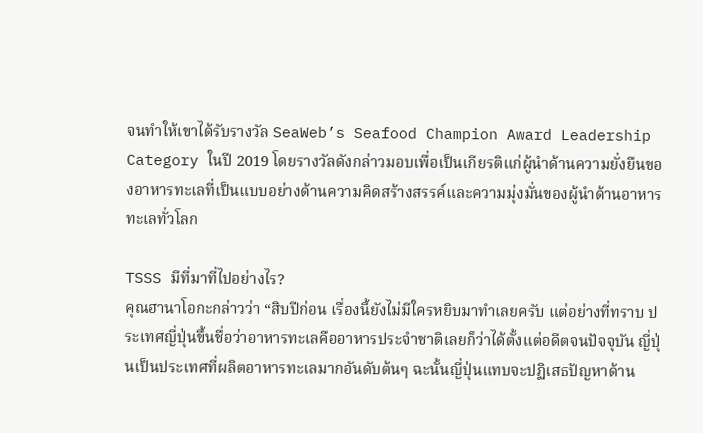จนทำให้เขาได้รับรางวัล SeaWeb’s Seafood Champion Award Leadership Category ในปี 2019 โดยรางวัลดังกล่าวมอบเพื่อเป็นเกียรติแก่ผู้นำด้านความยั่งยืนของอาหารทะเลที่เป็นแบบอย่างด้านความคิดสร้างสรรค์และความมุ่งมั่นของผู้นำด้านอาหารทะเลทั่วโลก

TSSS มีที่มาที่ไปอย่างไร?
คุณฮานาโอกะกล่าวว่า “สิบปีก่อน เรื่องนี้ยังไม่มีใครหยิบมาทำเลยครับ แต่อย่างที่ทราบ ประเทศญี่ปุ่นขึ้นชื่อว่าอาหารทะเลคืออาหารประจำชาติเลยก็ว่าได้ตั้งแต่อดีตจนปัจจุบัน ญี่ปุ่นเป็นประเทศที่ผลิตอาหารทะเลมากอันดับต้นๆ ฉะนั้นญี่ปุ่นแทบจะปฏิเสธปัญหาด้าน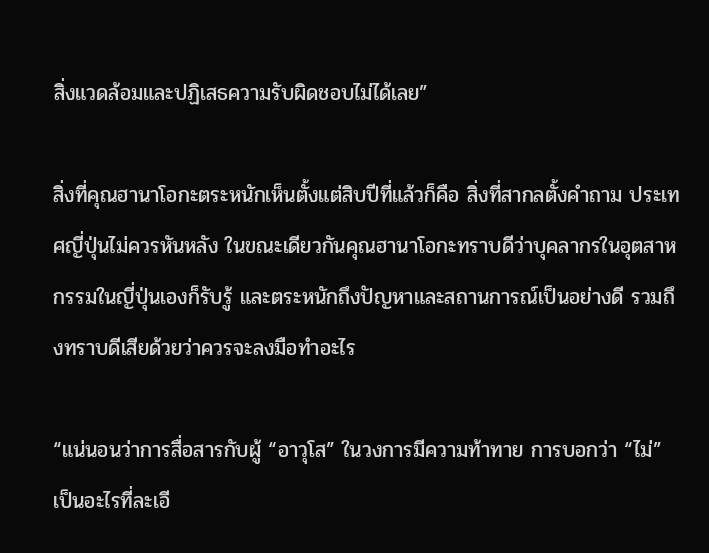สิ่งแวดล้อมและปฏิเสธความรับผิดชอบไม่ได้เลย”

สิ่งที่คุณฮานาโอกะตระหนักเห็นตั้งแต่สิบปีที่แล้วก็คือ สิ่งที่สากลตั้งคำถาม ประเทศญี่ปุ่นไม่ควรหันหลัง ในขณะเดียวกันคุณฮานาโอกะทราบดีว่าบุคลากรในอุตสาหกรรมในญี่ปุ่นเองก็รับรู้ และตระหนักถึงปัญหาและสถานการณ์เป็นอย่างดี รวมถึงทราบดีเสียด้วยว่าควรจะลงมือทำอะไร

“แน่นอนว่าการสื่อสารกับผู้ “อาวุโส” ในวงการมีความท้าทาย การบอกว่า “ไม่” เป็นอะไรที่ละเอี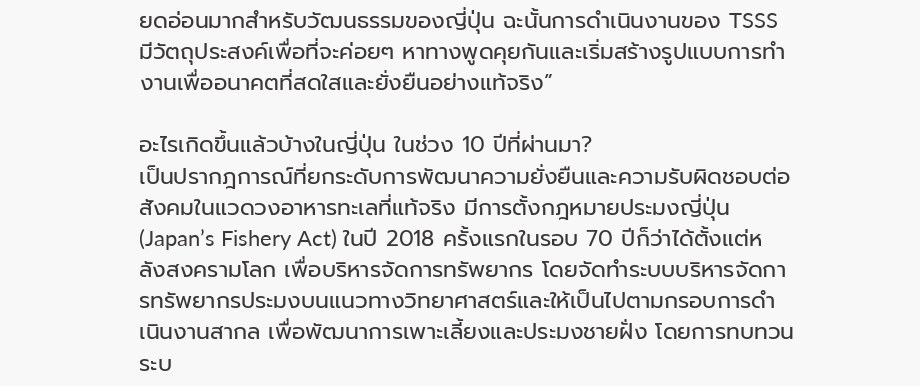ยดอ่อนมากสำหรับวัฒนธรรมของญี่ปุ่น ฉะนั้นการดำเนินงานของ TSSS มีวัตถุประสงค์เพื่อที่จะค่อยๆ หาทางพูดคุยกันและเริ่มสร้างรูปแบบการทำงานเพื่ออนาคตที่สดใสและยั่งยืนอย่างแท้จริง”

อะไรเกิดขึ้นแล้วบ้างในญี่ปุ่น ในช่วง 10 ปีที่ผ่านมา?
เป็นปรากฎการณ์ที่ยกระดับการพัฒนาความยั่งยืนและความรับผิดชอบต่อสังคมในแวดวงอาหารทะเลที่แท้จริง มีการตั้งกฎหมายประมงญี่ปุ่น (Japan’s Fishery Act) ในปี 2018 ครั้งแรกในรอบ 70 ปีก็ว่าได้ตั้งแต่หลังสงครามโลก เพื่อบริหารจัดการทรัพยากร โดยจัดทําระบบบริหารจัดการทรัพยากรประมงบนแนวทางวิทยาศาสตร์และให้เป็นไปตามกรอบการดําเนินงานสากล เพื่อพัฒนาการเพาะเลี้ยงและประมงชายฝั่ง โดยการทบทวนระบ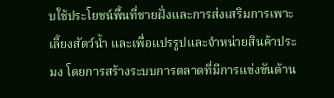บใช้ประโยชน์พื้นที่ชายฝั่งและการส่งเสริมการเพาะเลี้ยงสัตว์นํ้า และเพื่อแปรรูปและจําหน่ายสินค้าประมง โดยการสร้างระบบการตลาดที่มีการแข่งขันด้าน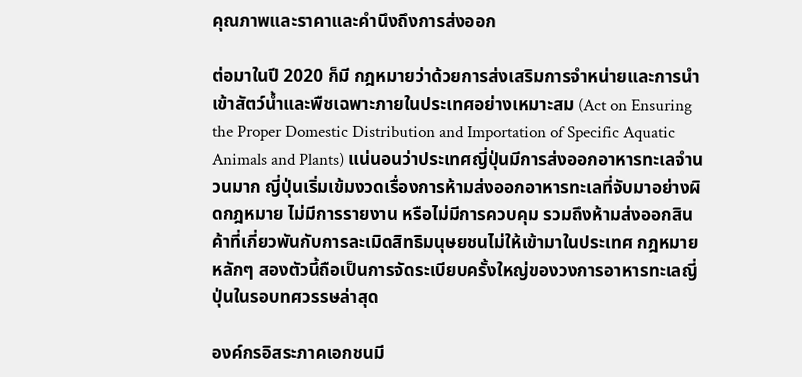คุณภาพและราคาและคํานึงถึงการส่งออก

ต่อมาในปี 2020 ก็มี กฎหมายว่าด้วยการส่งเสริมการจำหน่ายและการนำเข้าสัตว์น้ำและพืชเฉพาะภายในประเทศอย่างเหมาะสม (Act on Ensuring the Proper Domestic Distribution and Importation of Specific Aquatic Animals and Plants) แน่นอนว่าประเทศญี่ปุ่นมีการส่งออกอาหารทะเลจำนวนมาก ญี่ปุ่นเริ่มเข้มงวดเรื่องการห้ามส่งออกอาหารทะเลที่จับมาอย่างผิดกฎหมาย ไม่มีการรายงาน หรือไม่มีการควบคุม รวมถึงห้ามส่งออกสินค้าที่เกี่ยวพันกับการละเมิดสิทธิมนุษยชนไม่ให้เข้ามาในประเทศ กฎหมายหลักๆ สองตัวนี้ถือเป็นการจัดระเบียบครั้งใหญ่ของวงการอาหารทะเลญี่ปุ่นในรอบทศวรรษล่าสุด

องค์กรอิสระภาคเอกชนมี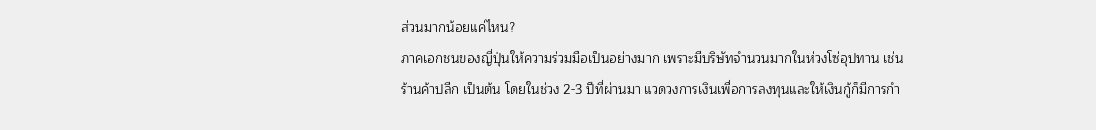ส่วนมากน้อยแค่ไหน?
ภาคเอกชนของญี่ปุ่นให้ความร่วมมือเป็นอย่างมาก เพราะมีบริษัทจำนวนมากในห่วงโซ่อุปทาน เช่น ร้านค้าปลีก เป็นต้น โดยในช่วง 2-3 ปีที่ผ่านมา แวดวงการเงินเพื่อการลงทุนและให้เงินกู้ก็มีการกำ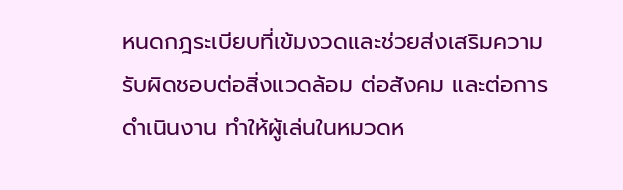หนดกฎระเบียบที่เข้มงวดและช่วยส่งเสริมความรับผิดชอบต่อสิ่งแวดล้อม ต่อสังคม และต่อการดำเนินงาน ทำให้ผู้เล่นในหมวดห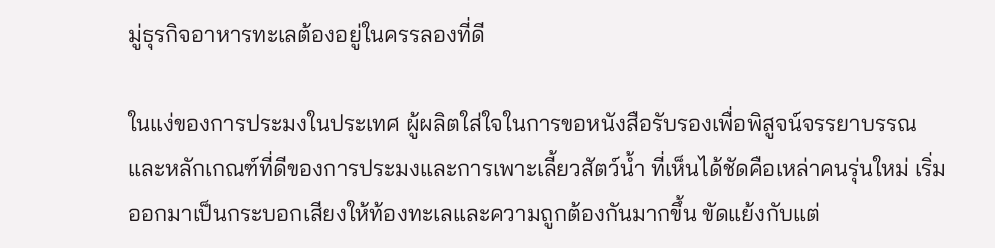มู่ธุรกิจอาหารทะเลต้องอยู่ในครรลองที่ดี

ในแง่ของการประมงในประเทศ ผู้ผลิตใส่ใจในการขอหนังสือรับรองเพื่อพิสูจน์จรรยาบรรณและหลักเกณฑ์ที่ดีของการประมงและการเพาะเลี้ยวสัตว์น้ำ ที่เห็นได้ชัดคือเหล่าคนรุ่นใหม่ เริ่มออกมาเป็นกระบอกเสียงให้ท้องทะเลและความถูกต้องกันมากขึ้น ขัดแย้งกับแต่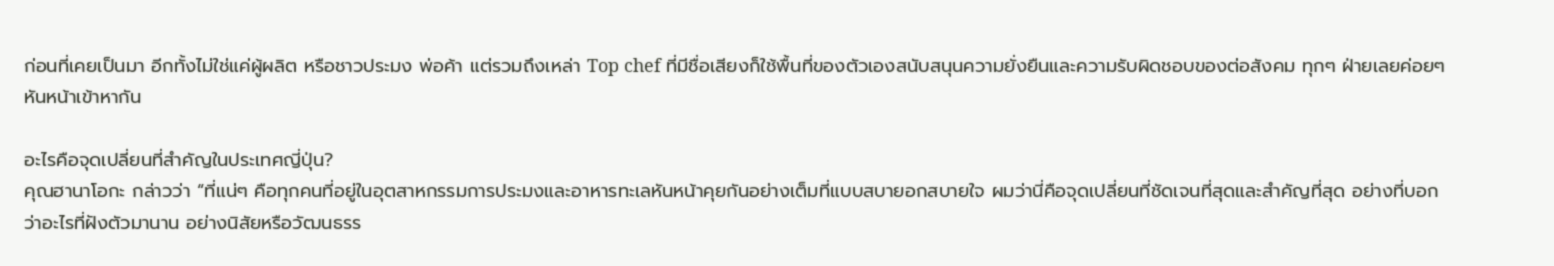ก่อนที่เคยเป็นมา อีกทั้งไม่ใช่แค่ผู้ผลิต หรือชาวประมง พ่อค้า แต่รวมถึงเหล่า Top chef ที่มีชื่อเสียงก็ใช้พื้นที่ของตัวเองสนับสนุนความยั่งยืนและความรับผิดชอบของต่อสังคม ทุกๆ ฝ่ายเลยค่อยๆ หันหน้าเข้าหากัน

อะไรคือจุดเปลี่ยนที่สำคัญในประเทศญี่ปุ่น?
คุณฮานาโอกะ กล่าวว่า “ที่แน่ๆ คือทุกคนที่อยู่ในอุตสาหกรรมการประมงและอาหารทะเลหันหน้าคุยกันอย่างเต็มที่แบบสบายอกสบายใจ ผมว่านี่คือจุดเปลี่ยนที่ชัดเจนที่สุดและสำคัญที่สุด อย่างที่บอกว่าอะไรที่ฝังตัวมานาน อย่างนิสัยหรือวัฒนธรร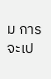ม การจะเป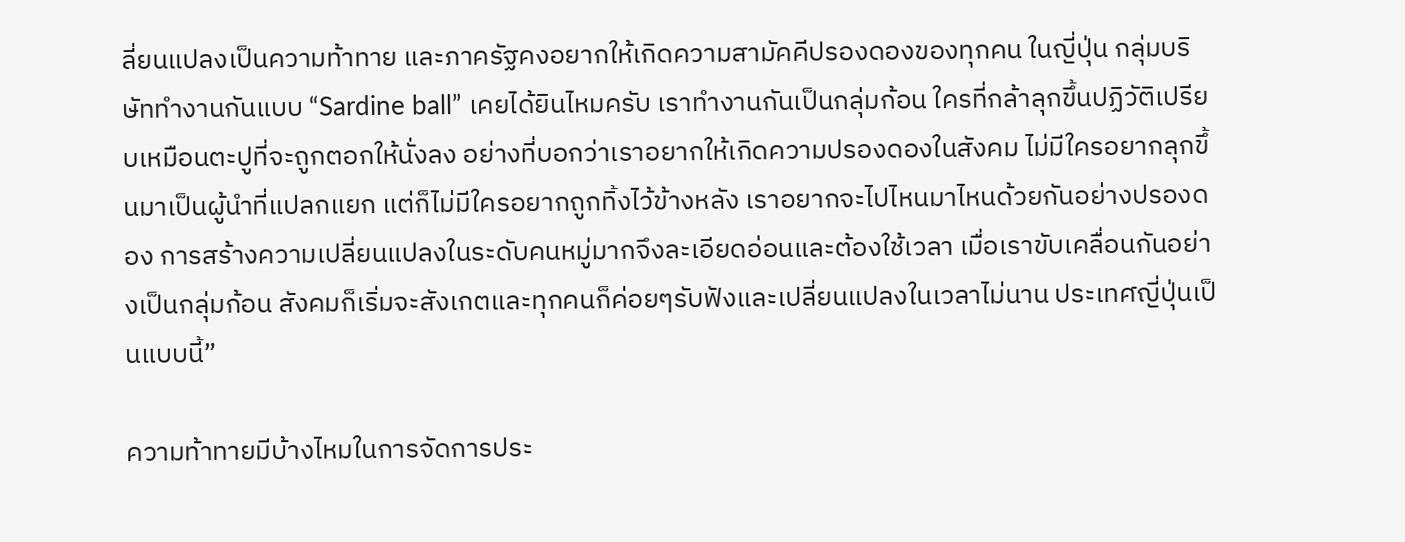ลี่ยนแปลงเป็นความท้าทาย และภาครัฐคงอยากให้เกิดความสามัคคีปรองดองของทุกคน ในญี่ปุ่น กลุ่มบริษัททำงานกันแบบ “Sardine ball” เคยได้ยินไหมครับ เราทำงานกันเป็นกลุ่มก้อน ใครที่กล้าลุกขึ้นปฏิวัติเปรียบเหมือนตะปูที่จะถูกตอกให้นั่งลง อย่างที่บอกว่าเราอยากให้เกิดความปรองดองในสังคม ไม่มีใครอยากลุกขึ้นมาเป็นผู้นำที่แปลกแยก แต่ก็ไม่มีใครอยากถูกทิ้งไว้ข้างหลัง เราอยากจะไปไหนมาไหนด้วยกันอย่างปรองดอง การสร้างความเปลี่ยนแปลงในระดับคนหมู่มากจึงละเอียดอ่อนและต้องใช้เวลา เมื่อเราขับเคลื่อนกันอย่างเป็นกลุ่มก้อน สังคมก็เริ่มจะสังเกตและทุกคนก็ค่อยๆรับฟังและเปลี่ยนแปลงในเวลาไม่นาน ประเทศญี่ปุ่นเป็นแบบนี้”

ความท้าทายมีบ้างไหมในการจัดการประ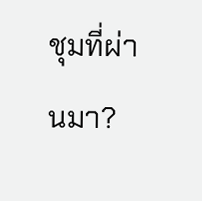ชุมที่ผ่านมา?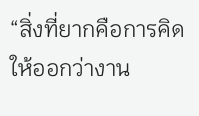“สิ่งที่ยากคือการคิดให้ออกว่างาน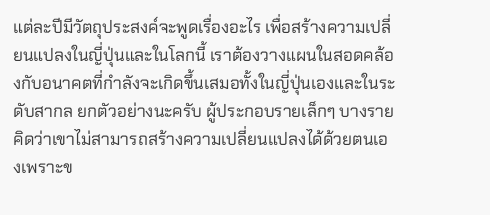แต่ละปีมีวัตถุประสงค์จะพูดเรื่องอะไร เพื่อสร้างความเปลี่ยนแปลงในญี่ปุ่นและในโลกนี้ เราต้องวางแผนในสอดคล้องกับอนาคตที่กำลังจะเกิดขึ้นเสมอทั้งในญี่ปุ่นเองและในระดับสากล ยกตัวอย่างนะครับ ผู้ประกอบรายเล็กๆ บางรายคิดว่าเขาไม่สามารถสร้างความเปลี่ยนแปลงได้ด้วยตนเองเพราะข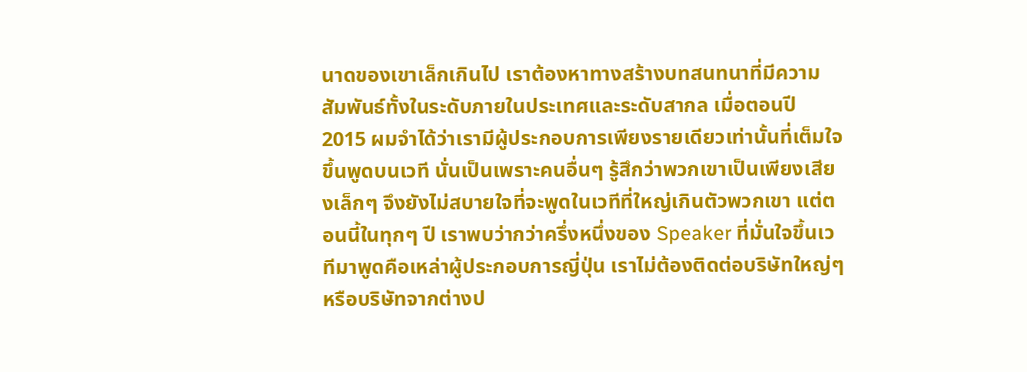นาดของเขาเล็กเกินไป เราต้องหาทางสร้างบทสนทนาที่มีความสัมพันธ์ทั้งในระดับภายในประเทศและระดับสากล เมื่อตอนปี 2015 ผมจำได้ว่าเรามีผู้ประกอบการเพียงรายเดียวเท่านั้นที่เต็มใจขึ้นพูดบนเวที นั่นเป็นเพราะคนอื่นๆ รู้สึกว่าพวกเขาเป็นเพียงเสียงเล็กๆ จึงยังไม่สบายใจที่จะพูดในเวทีที่ใหญ่เกินตัวพวกเขา แต่ตอนนี้ในทุกๆ ปี เราพบว่ากว่าครึ่งหนึ่งของ Speaker ที่มั่นใจขึ้นเวทีมาพูดคือเหล่าผู้ประกอบการญี่ปุ่น เราไม่ต้องติดต่อบริษัทใหญ่ๆ หรือบริษัทจากต่างป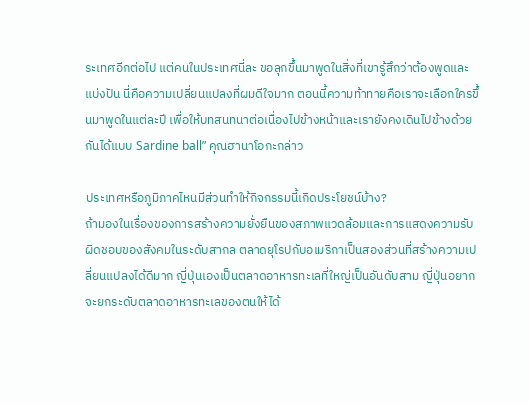ระเทศอีกต่อไป แต่คนในประเทศนี่ละ ขอลุกขึ้นมาพูดในสิ่งที่เขารู้สึกว่าต้องพูดและแบ่งปัน นี่คือความเปลี่ยนแปลงที่ผมดีใจมาก ตอนนี้ความท้าทายคือเราจะเลือกใครขึ้นมาพูดในแต่ละปี เพื่อให้บทสนทนาต่อเนื่องไปข้างหน้าและเรายังคงเดินไปข้างด้วยกันได้แบบ Sardine ball” คุณฮานาโอกะกล่าว

ประเทศหรือภูมิภาคไหนมีส่วนทำให้กิจกรรมนี้เกิดประโยชน์บ้าง?
ถ้ามองในเรื่องของการสร้างความยั่งยืนของสภาพแวดล้อมและการแสดงความรับผิดชอบของสังคมในระดับสากล ตลาดยุโรปกับอเมริกาเป็นสองส่วนที่สร้างความเปลี่ยนแปลงได้ดีมาก ญี่ปุ่นเองเป็นตลาดอาหารทะเลที่ใหญ่เป็นอันดับสาม ญี่ปุ่นอยากจะยกระดับตลาดอาหารทะเลของตนให้ได้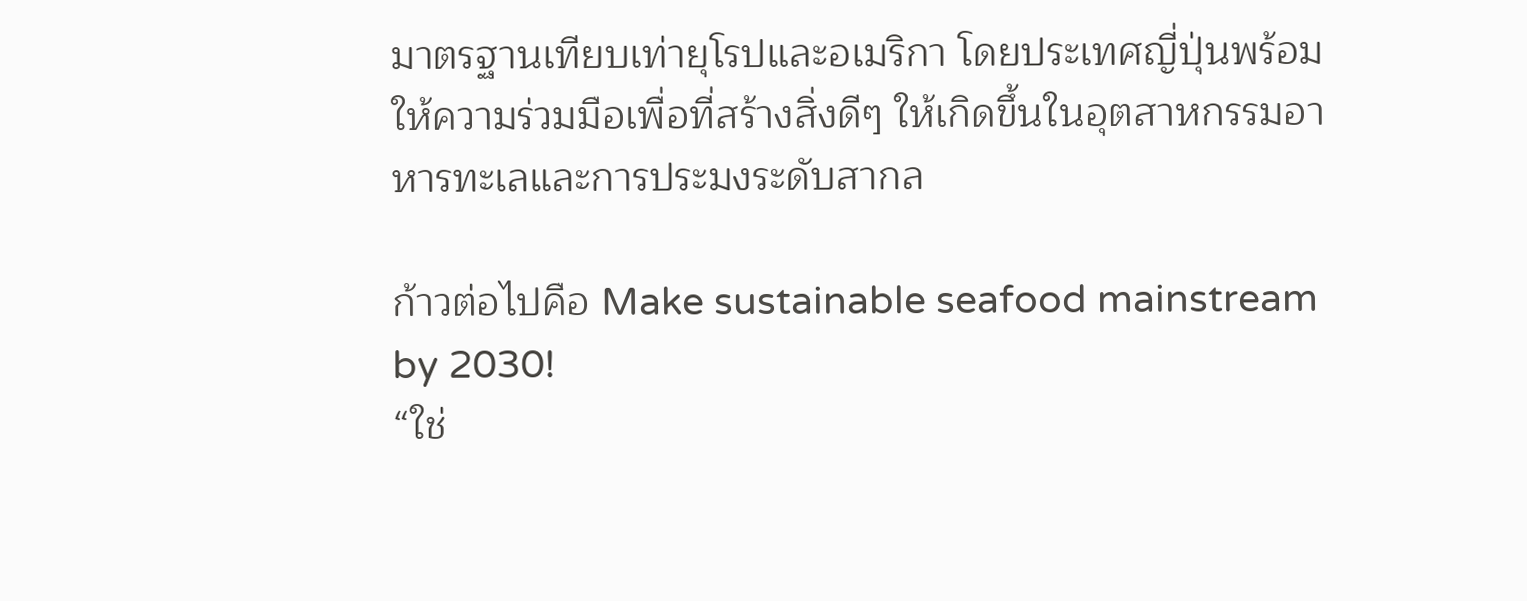มาตรฐานเทียบเท่ายุโรปและอเมริกา โดยประเทศญี่ปุ่นพร้อมให้ความร่วมมือเพื่อที่สร้างสิ่งดีๆ ให้เกิดขึ้นในอุตสาหกรรมอาหารทะเลและการประมงระดับสากล

ก้าวต่อไปคือ Make sustainable seafood mainstream by 2030!
“ใช่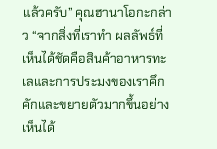แล้วครับ” คุณฮานาโอกะกล่าว “จากสิ่งที่เราทำ ผลลัพธ์ที่เห็นได้ชัดคือสินค้าอาหารทะเลและการประมงของเราคึกคักและขยายตัวมากขึ้นอย่างเห็นได้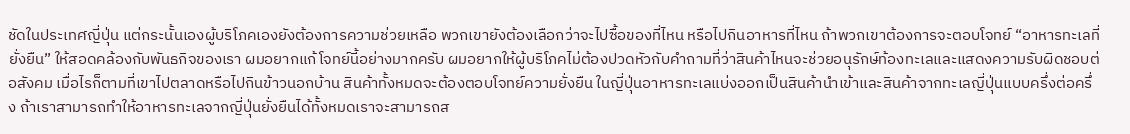ชัดในประเทศญี่ปุ่น แต่กระนั้นเองผู้บริโภคเองยังต้องการความช่วยเหลือ พวกเขายังต้องเลือกว่าจะไปซื้อของที่ไหน หรือไปกินอาหารที่ไหน ถ้าพวกเขาต้องการจะตอบโจทย์ “อาหารทะเลที่ยั่งยืน” ให้สอดคล้องกับพันธกิจของเรา ผมอยากแก้โจทย์นี้อย่างมากครับ ผมอยากให้ผู้บริโภคไม่ต้องปวดหัวกับคำถามที่ว่าสินค้าไหนจะช่วยอนุรักษ์ท้องทะเลและแสดงความรับผิดชอบต่อสังคม เมื่อไรก็ตามที่เขาไปตลาดหรือไปกินข้าวนอกบ้าน สินค้าทั้งหมดจะต้องตอบโจทย์ความยั่งยืน ในญี่ปุ่นอาหารทะเลแบ่งออกเป็นสินค้านำเข้าและสินค้าจากทะเลญี่ปุ่นแบบครึ่งต่อครึ่ง ถ้าเราสามารถทำให้อาหารทะเลจากญี่ปุ่นยั่งยืนได้ทั้งหมดเราจะสามารถส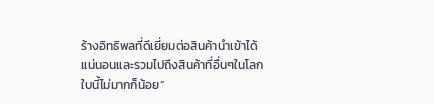ร้างอิทธิพลที่ดีเยี่ยมต่อสินค้านำเข้าได้แน่นอนและรวมไปถึงสินค้าที่อื่นๆในโลกใบนี้ไม่มากก็น้อย”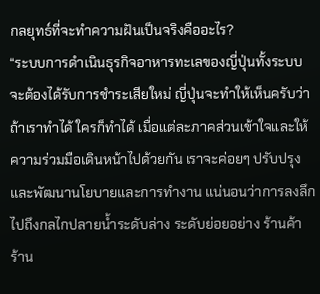กลยุทธ์ที่จะทำความฝันเป็นจริงคืออะไร?
“ระบบการดำเนินธุรกิจอาหารทะเลของญี่ปุ่นทั้งระบบจะต้องได้รับการชำระเสียใหม่ ญี่ปุ่นจะทำให้เห็นครับว่าถ้าเราทำได้ ใครก็ทำได้ เมื่อแต่ละภาคส่วนเข้าใจและให้ความร่วมมือเดินหน้าไปด้วยกัน เราจะค่อยๆ ปรับปรุงและพัฒนานโยบายและการทำงาน แน่นอนว่าการลงลึกไปถึงกลไกปลายน้ำระดับล่าง ระดับย่อยอย่าง ร้านค้า ร้าน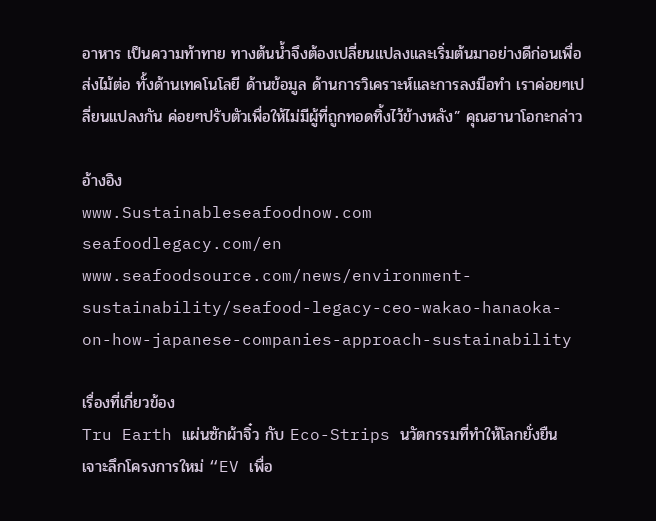อาหาร เป็นความท้าทาย ทางต้นน้ำจึงต้องเปลี่ยนแปลงและเริ่มต้นมาอย่างดีก่อนเพื่อส่งไม้ต่อ ทั้งด้านเทคโนโลยี ด้านข้อมูล ด้านการวิเคราะห์และการลงมือทำ เราค่อยๆเปลี่ยนแปลงกัน ค่อยๆปรับตัวเพื่อให้ไม่มีผู้ที่ถูกทอดทิ้งไว้ข้างหลัง” คุณฮานาโอกะกล่าว

อ้างอิง
www.Sustainableseafoodnow.com
seafoodlegacy.com/en
www.seafoodsource.com/news/environment-sustainability/seafood-legacy-ceo-wakao-hanaoka-on-how-japanese-companies-approach-sustainability

เรื่องที่เกี่ยวข้อง
Tru Earth แผ่นซักผ้าจิ๋ว กับ Eco-Strips นวัตกรรมที่ทำให้โลกยั่งยืน
เจาะลึกโครงการใหม่ “EV เพื่อ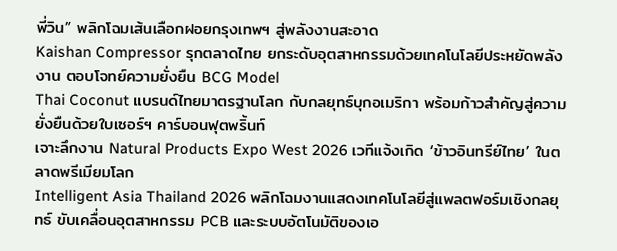พี่วิน” พลิกโฉมเส้นเลือกฝอยกรุงเทพฯ สู่พลังงานสะอาด
Kaishan Compressor รุกตลาดไทย ยกระดับอุตสาหกรรมด้วยเทคโนโลยีประหยัดพลังงาน ตอบโจทย์ความยั่งยืน BCG Model
Thai Coconut แบรนด์ไทยมาตรฐานโลก กับกลยุทธ์บุกอเมริกา พร้อมก้าวสำคัญสู่ความยั่งยืนด้วยใบเซอร์ฯ คาร์บอนฟุตพริ้นท์
เจาะลึกงาน Natural Products Expo West 2026 เวทีแจ้งเกิด ‘ข้าวอินทรีย์ไทย’ ในตลาดพรีเมียมโลก
Intelligent Asia Thailand 2026 พลิกโฉมงานแสดงเทคโนโลยีสู่แพลตฟอร์มเชิงกลยุทธ์ ขับเคลื่อนอุตสาหกรรม PCB และระบบอัตโนมัติของเอ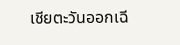เชียตะวันออกเฉี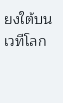ยงใต้บนเวทีโลก